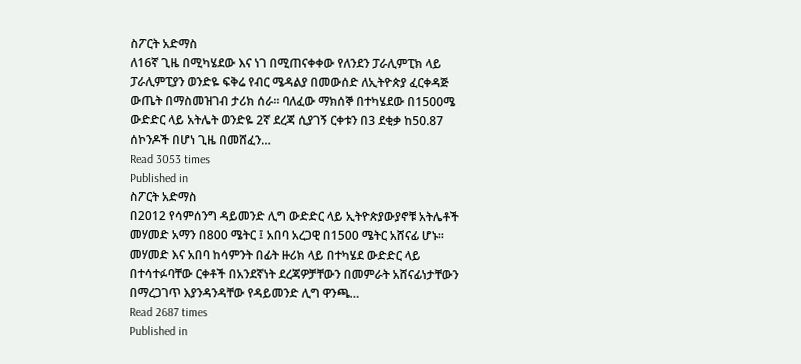ስፖርት አድማስ
ለ16ኛ ጊዜ በሚካሄደው እና ነገ በሚጠናቀቀው የለንደን ፓራሊምፒክ ላይ ፓራሊምፒያን ወንድዬ ፍቅሬ የብር ሜዳልያ በመውሰድ ለኢትዮጵያ ፈርቀዳጅ ውጤት በማስመዝገብ ታሪክ ሰራ፡፡ ባለፈው ማክሰኞ በተካሄደው በ1500ሜ ውድድር ላይ አትሌት ወንድዬ 2ኛ ደረጃ ሲያገኝ ርቀቱን በ3 ደቂቃ ከ50.87 ሰኮንዶች በሆነ ጊዜ በመሸፈን…
Read 3053 times
Published in
ስፖርት አድማስ
በ2012 የሳምሰንግ ዳይመንድ ሊግ ውድድር ላይ ኢትዮጵያውያኖቹ አትሌቶች መሃመድ አማን በ800 ሜትር ፤ አበባ አረጋዊ በ1500 ሜትር አሸናፊ ሆኑ፡፡ መሃመድ እና አበባ ከሳምንት በፊት ዙሪክ ላይ በተካሄደ ውድድር ላይ በተሳተፉባቸው ርቀቶች በአንደኛነት ደረጃዎቻቸውን በመምራት አሸናፊነታቸውን በማረጋገጥ እያንዳንዳቸው የዳይመንድ ሊግ ዋንጫ…
Read 2687 times
Published in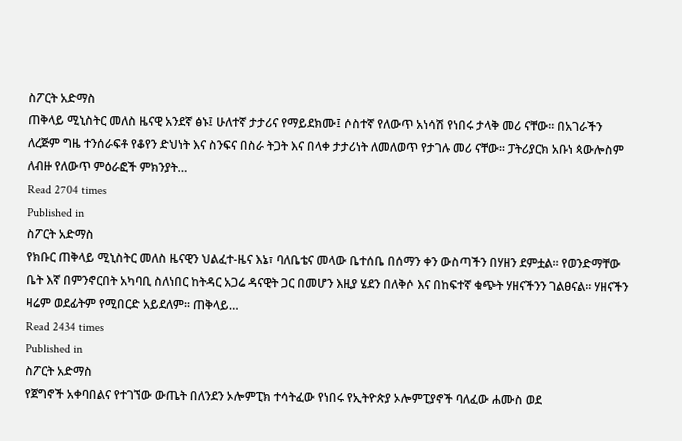ስፖርት አድማስ
ጠቅላይ ሚኒስትር መለስ ዜናዊ አንደኛ ፅኑ፤ ሁለተኛ ታታሪና የማይደክሙ፤ ሶስተኛ የለውጥ አነሳሽ የነበሩ ታላቅ መሪ ናቸው፡፡ በአገራችን ለረጅም ግዜ ተንሰራፍቶ የቆየን ድህነት እና ስንፍና በስራ ትጋት እና በላቀ ታታሪነት ለመለወጥ የታገሉ መሪ ናቸው፡፡ ፓትሪያርክ አቡነ ጳውሎስም ለብዙ የለውጥ ምዕራፎች ምክንያት…
Read 2704 times
Published in
ስፖርት አድማስ
የክቡር ጠቅላይ ሚኒስትር መለስ ዜናዊን ህልፈተ-ዜና እኔ፣ ባለቤቴና መላው ቤተሰቤ በሰማን ቀን ውስጣችን በሃዘን ደምቷል፡፡ የወንድማቸው ቤት እኛ በምንኖርበት አካባቢ ስለነበር ከትዳር አጋሬ ዳናዊት ጋር በመሆን እዚያ ሄደን በለቅሶ እና በከፍተኛ ቁጭት ሃዘናችንን ገልፀናል፡፡ ሃዘናችን ዛሬም ወደፊትም የሚበርድ አይደለም፡፡ ጠቅላይ…
Read 2434 times
Published in
ስፖርት አድማስ
የጀግኖች አቀባበልና የተገኘው ውጤት በለንደን ኦሎምፒክ ተሳትፈው የነበሩ የኢትዮጵያ ኦሎምፒያኖች ባለፈው ሐሙስ ወደ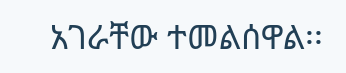አገራቸው ተመልሰዋል፡፡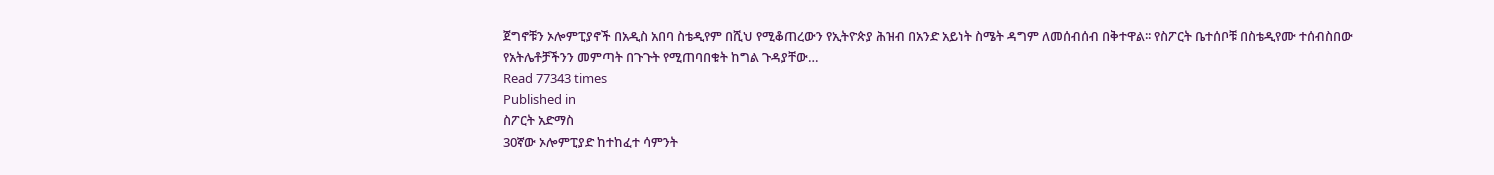ጀግኖቹን ኦሎምፒያኖች በአዲስ አበባ ስቴዲየም በሺህ የሚቆጠረውን የኢትዮጵያ ሕዝብ በአንድ አይነት ስሜት ዳግም ለመሰብሰብ በቅተዋል፡፡ የስፖርት ቤተሰቦቹ በስቴዲየሙ ተሰብስበው የአትሌቶቻችንን መምጣት በጉጉት የሚጠባበቁት ከግል ጉዳያቸው…
Read 77343 times
Published in
ስፖርት አድማስ
30ኛው ኦሎምፒያድ ከተከፈተ ሳምንት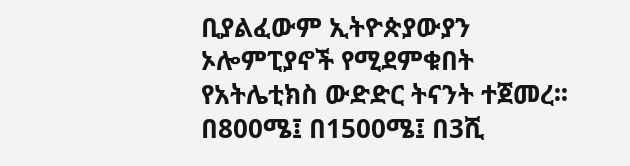ቢያልፈውም ኢትዮጵያውያን ኦሎምፒያኖች የሚደምቁበት የአትሌቲክስ ውድድር ትናንት ተጀመረ፡፡ በ800ሜ፤ በ1500ሜ፤ በ3ሺ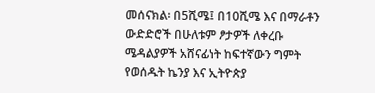መሰናክል፡ በ5ሺሜ፤ በ10ሺሜ እና በማራቶን ውድድሮች በሁለቱም ፆታዎች ለቀረቡ ሜዳልያዎች አሸናፊነት ከፍተኛውን ግምት የወሰዱት ኬንያ እና ኢትዮጵያ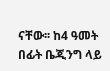ናቸው፡፡ ከ4 ዓመት በፊት ቤጂንግ ላይ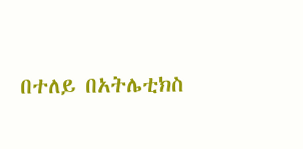በተለይ በአትሌቲክስ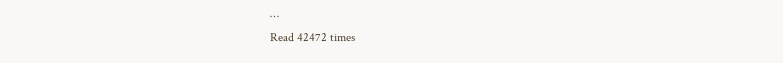…
Read 42472 times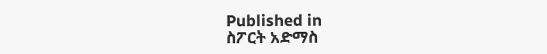Published in
ስፖርት አድማስ